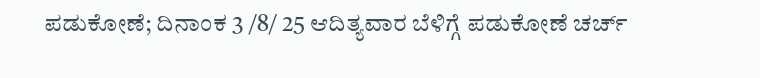ಪಡುಕೋಣೆ; ದಿನಾಂಕ 3 /8/ 25 ಆದಿತ್ಯವಾರ ಬೆಳಿಗ್ಗೆ ಪಡುಕೋಣೆ ಚರ್ಚ್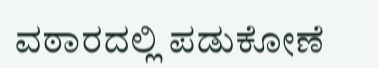ವಠಾರದಲ್ಲಿ ಪಡುಕೋಣೆ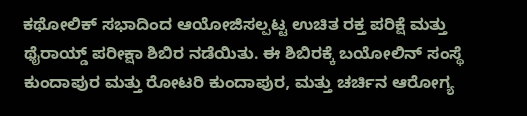ಕಥೋಲಿಕ್ ಸಭಾದಿಂದ ಆಯೋಜಿಸಲ್ಪಟ್ಟ ಉಚಿತ ರಕ್ತ ಪರಿಕ್ಷೆ ಮತ್ತು ಥೈರಾಯ್ಡ್ ಪರೀಕ್ಷಾ ಶಿಬಿರ ನಡೆಯಿತು. ಈ ಶಿಬಿರಕ್ಕೆ ಬಯೋಲಿನ್ ಸಂಸ್ಥೆ ಕುಂದಾಪುರ ಮತ್ತು ರೋಟರಿ ಕುಂದಾಪುರ, ಮತ್ತು ಚರ್ಚಿನ ಆರೋಗ್ಯ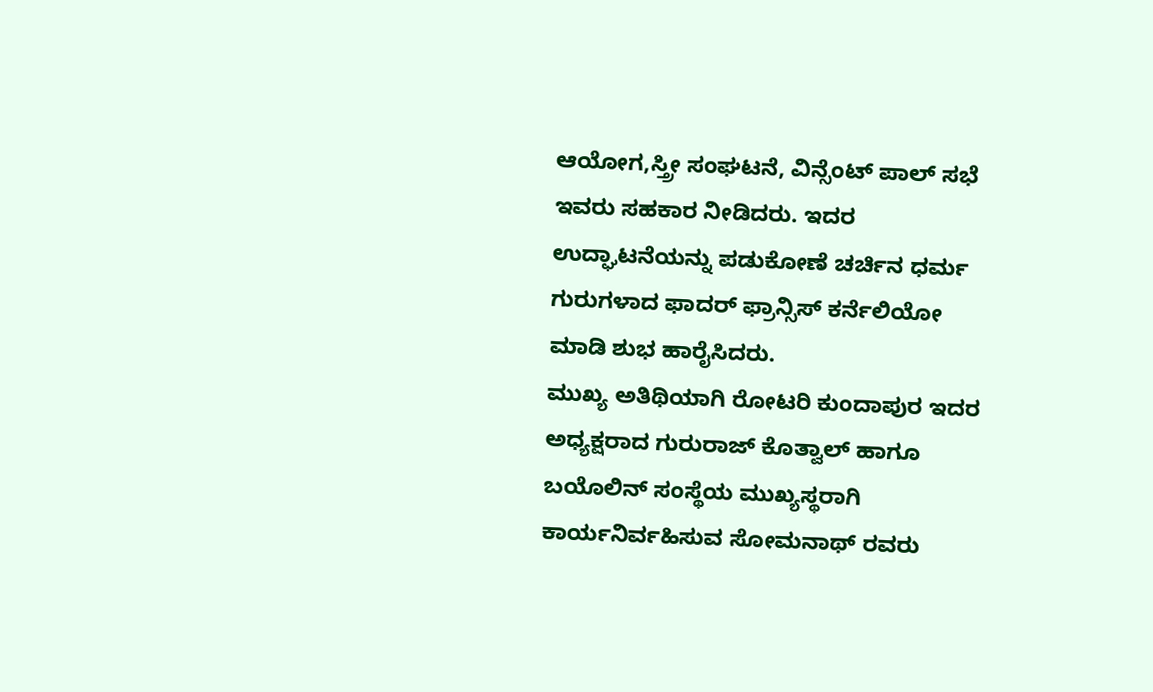ಆಯೋಗ,ಸ್ತ್ರೀ ಸಂಘಟನೆ, ವಿನ್ಸೆಂಟ್ ಪಾಲ್ ಸಭೆ ಇವರು ಸಹಕಾರ ನೀಡಿದರು. ಇದರ ಉದ್ಘಾಟನೆಯನ್ನು ಪಡುಕೋಣೆ ಚರ್ಚಿನ ಧರ್ಮ ಗುರುಗಳಾದ ಫಾದರ್ ಫ್ರಾನ್ಸಿಸ್ ಕರ್ನೆಲಿಯೋ ಮಾಡಿ ಶುಭ ಹಾರೈಸಿದರು.
ಮುಖ್ಯ ಅತಿಥಿಯಾಗಿ ರೋಟರಿ ಕುಂದಾಪುರ ಇದರ ಅಧ್ಯಕ್ಷರಾದ ಗುರುರಾಜ್ ಕೊತ್ವಾಲ್ ಹಾಗೂ ಬಯೊಲಿನ್ ಸಂಸ್ಥೆಯ ಮುಖ್ಯಸ್ಥರಾಗಿ ಕಾರ್ಯನಿರ್ವಹಿಸುವ ಸೋಮನಾಥ್ ರವರು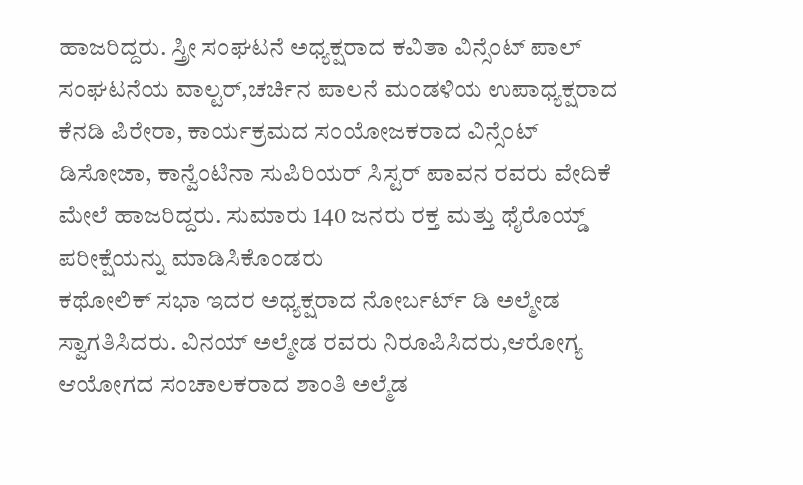ಹಾಜರಿದ್ದರು. ಸ್ತ್ರೀ ಸಂಘಟನೆ ಅಧ್ಯಕ್ಷರಾದ ಕವಿತಾ ವಿನ್ಸೆಂಟ್ ಪಾಲ್ ಸಂಘಟನೆಯ ವಾಲ್ಟರ್,ಚರ್ಚಿನ ಪಾಲನೆ ಮಂಡಳಿಯ ಉಪಾಧ್ಯಕ್ಷರಾದ ಕೆನಡಿ ಪಿರೇರಾ, ಕಾರ್ಯಕ್ರಮದ ಸಂಯೋಜಕರಾದ ವಿನ್ಸೆಂಟ್ ಡಿಸೋಜಾ, ಕಾನ್ವೆಂಟಿನಾ ಸುಪಿರಿಯರ್ ಸಿಸ್ಟರ್ ಪಾವನ ರವರು ವೇದಿಕೆ ಮೇಲೆ ಹಾಜರಿದ್ದರು. ಸುಮಾರು 140 ಜನರು ರಕ್ತ ಮತ್ತು ಥೈರೊಯ್ಡ್ ಪರೀಕ್ಷೆಯನ್ನು ಮಾಡಿಸಿಕೊಂಡರು
ಕಥೋಲಿಕ್ ಸಭಾ ಇದರ ಅಧ್ಯಕ್ಷರಾದ ನೋರ್ಬರ್ಟ್ ಡಿ ಅಲ್ಮೇಡ ಸ್ವಾಗತಿಸಿದರು. ವಿನಯ್ ಅಲ್ಮೇಡ ರವರು ನಿರೂಪಿಸಿದರು,ಆರೋಗ್ಯ ಆಯೋಗದ ಸಂಚಾಲಕರಾದ ಶಾಂತಿ ಅಲ್ಮೆಡ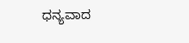ಧನ್ಯವಾದ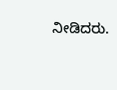ನೀಡಿದರು.